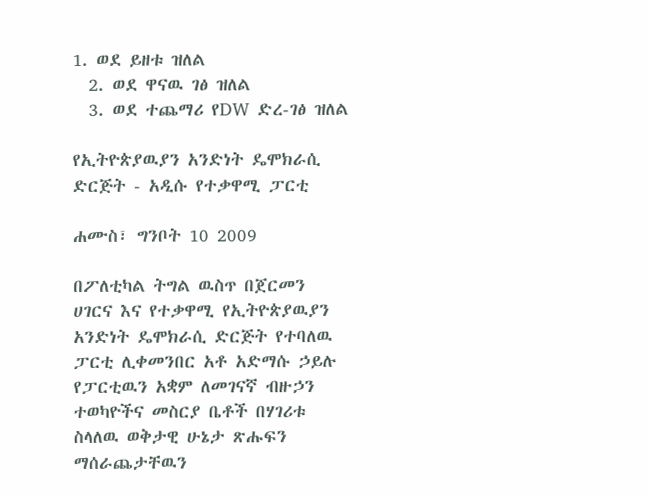1. ወደ ይዘቱ ዝለል
  2. ወደ ዋናዉ ገፅ ዝለል
  3. ወደ ተጨማሪ የDW ድረ-ገፅ ዝለል

የኢትዮጵያዉያን አንድነት ዴሞክራሲ ድርጅት - አዲሱ የተቃዋሚ ፓርቲ

ሐሙስ፣ ግንቦት 10 2009

በፖለቲካል ትግል ዉስጥ በጀርመን ሀገርና እና የተቃዋሚ የኢትዮጵያዉያን አንድነት ዴሞክራሲ ድርጅት የተባለዉ ፓርቲ ሊቀመንበር አቶ አድማሱ ኃይሉ የፓርቲዉን አቋም ለመገናኛ ብዙኃን ተወካዮችና መስርያ ቤቶች በሃገሪቱ ስላለዉ ወቅታዊ ሁኔታ ጽሑፍን ማሰራጨታቸዉን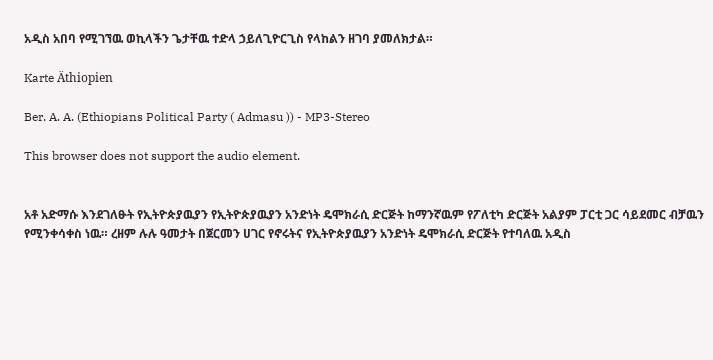አዲስ አበባ የሚገኘዉ ወኪላችን ጌታቸዉ ተድላ ኃይለጊዮርጊስ የላከልን ዘገባ ያመለክታል።

Karte Äthiopien

Ber. A. A. (Ethiopians Political Party ( Admasu )) - MP3-Stereo

This browser does not support the audio element.


አቶ አድማሱ እንደገለፁት የኢትዮጵያዉያን የኢትዮጵያዉያን አንድነት ዴሞክራሲ ድርጅት ከማንኛዉም የፖለቲካ ድርጅት አልያም ፓርቲ ጋር ሳይደመር ብቻዉን የሚንቀሳቀስ ነዉ። ረዘም ሉሉ ዓመታት በጀርመን ሀገር የኖሩትና የኢትዮጵያዉያን አንድነት ዴሞክራሲ ድርጅት የተባለዉ አዲስ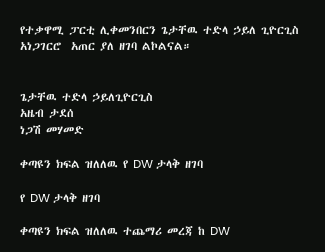የተቃዋሚ ፓርቲ ሊቀመንበርን ጌታቸዉ ተድላ ኃይለ ጊዮርጊስ አነጋገርሮ  አጠር ያለ ዘገባ ልኮልናል።


ጌታቸዉ ተድላ ኃይለጊዮርጊስ
አዜብ ታደሰ
ነጋሽ መሃመድ

ቀጣዩን ክፍል ዝለለዉ የ DW ታላቅ ዘገባ

የ DW ታላቅ ዘገባ

ቀጣዩን ክፍል ዝለለዉ ተጨማሪ መረጃ ከ DW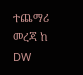ተጨማሪ መረጃ ከ DW